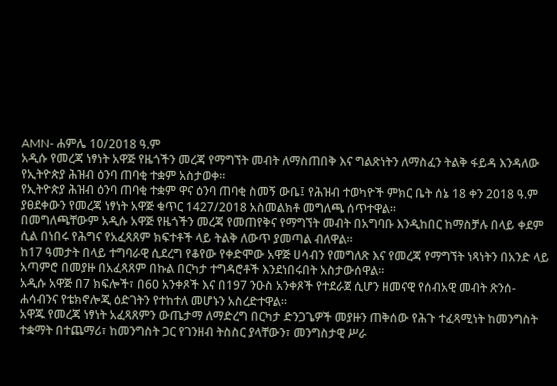AMN- ሐምሌ 10/2018 ዓ.ም
አዲሱ የመረጃ ነፃነት አዋጅ የዜጎችን መረጃ የማግኘት መብት ለማስጠበቅ እና ግልጽነትን ለማስፈን ትልቅ ፋይዳ እንዳለው የኢትዮጵያ ሕዝብ ዕንባ ጠባቂ ተቋም አስታወቀ፡፡
የኢትዮጵያ ሕዝብ ዕንባ ጠባቂ ተቋም ዋና ዕንባ ጠባቂ ስመኝ ውቤ፤ የሕዝብ ተወካዮች ምክር ቤት ሰኔ 18 ቀን 2018 ዓ.ም ያፀደቀውን የመረጃ ነፃነት አዋጅ ቁጥር 1427/2018 አስመልክቶ መግለጫ ሰጥተዋል።
በመግለጫቸውም አዲሱ አዋጅ የዜጎችን መረጃ የመጠየቅና የማግኘት መብት በአግባቡ እንዲከበር ከማስቻሉ በላይ ቀደም ሲል በነበሩ የሕግና የአፈጻጸም ክፍተቶች ላይ ትልቅ ለውጥ ያመጣል ብለዋል።
ከ17 ዓመታት በላይ ተግባራዊ ሲደረግ የቆየው የቀድሞው አዋጅ ሀሳብን የመግለጽ እና የመረጃ የማግኘት ነጻነትን በአንድ ላይ አጣምሮ በመያዙ በአፈጻጸም በኩል በርካታ ተግዳሮቶች እንደነበሩበት አስታውሰዋል፡፡
አዲሱ አዋጅ በ7 ክፍሎች፣ በ60 አንቀጾች እና በ197 ንዑስ አንቀጾች የተደራጀ ሲሆን ዘመናዊ የሰብአዊ መብት ጽንሰ-ሐሳብንና የቴክኖሎጂ ዕድገትን የተከተለ መሆኑን አስረድተዋል።
አዋጁ የመረጃ ነፃነት አፈጻጸምን ውጤታማ ለማድረግ በርካታ ድንጋጌዎች መያዙን ጠቅሰው የሕጉ ተፈጻሚነት ከመንግስት ተቋማት በተጨማሪ፣ ከመንግስት ጋር የገንዘብ ትስስር ያላቸውን፣ መንግስታዊ ሥራ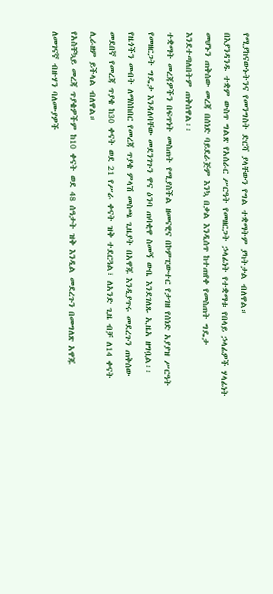የሚያከናውኑትንና የመንግስት ድርሻ ያላቸውን የግል ተቋማትም ያካትታል ብለዋል።
በእያንዳንዱ ተቋም ውስጥ ግልጽ የአሰራር ሥርዓት የመዘርጋት ኃላፊነት የተቋማቱ የበላይ ኃላፊዎች ሃላፊነት መሆኑን ጠቅሰው መረጃ በሰነድ ባይደራጅም እንኳ በቃል እንዲሰጥ ከተጠየቀ የመስጠት ግዴታ እንደተጣለበትም ጠቅሰዋል፡፡
ተቋማት መረጃዎችን በፍጥነት መስጠት የሚያስችል ዘመናዊና በኮምፒውተር የታገዘ የሰነድ አያያዝ ሥርዓት የመዘርጋት ግዴታ እንዳለባቸው መደንገጉን ዋና ዕንባ ጠባቂዋ ስመኝ ውቤ እንደገለጹ ኢዜአ ዘግቧል፡፡
የዜጎችን መብት ለማስከበር የመረጃ ጥያቄ ምላሽ መስጫ ጊዜያት በአዋጁ እንዲያጥሩ መደረጉን ጠቅሰው መደበኛ የመረጃ ጥያቄ ከ30 ቀናት ወደ 21 የሥራ ቀናት ዝቅ ተደርጓል፣ ለአንድ ጊዜ ብቻ ለ14 ቀናት ሊራዘም ይችላል ብለዋል።
የአስቸኳይ መረጃ ጥያቄዎችም ከ10 ቀናት ወደ 48 ሰዓታት ዝቅ እንዲል መደረጉን በመግለጽ አዋጁ ለመገናኛ ብዙሃን ባለሙያዎች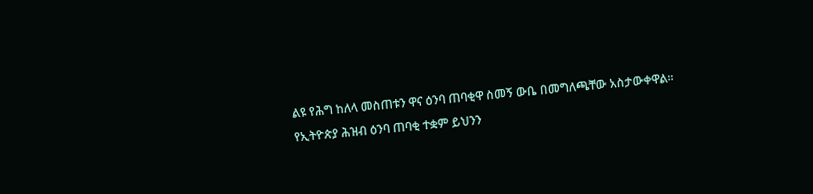ልዩ የሕግ ከለላ መስጠቱን ዋና ዕንባ ጠባቂዋ ስመኝ ውቤ በመግለጫቸው አስታውቀዋል፡፡
የኢትዮጵያ ሕዝብ ዕንባ ጠባቂ ተቋም ይህንን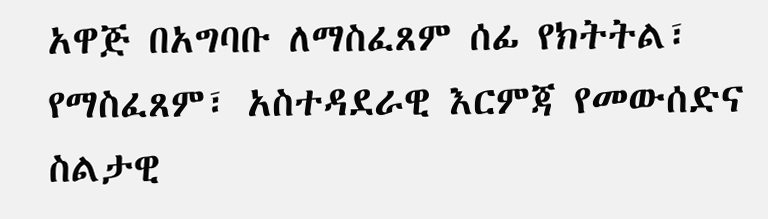አዋጅ በአግባቡ ለማስፈጸም ሰፊ የክትትል፣ የማስፈጸም፣ አስተዳደራዊ እርምጃ የመውሰድና ስልታዊ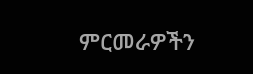ምርመራዎችን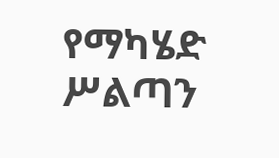የማካሄድ ሥልጣን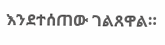እንደተሰጠው ገልጸዋል።